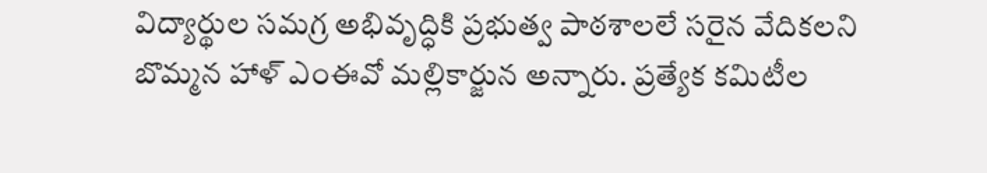విద్యార్థుల సమగ్ర అభివృద్ధికి ప్రభుత్వ పాఠశాలలే సరైన వేదికలని బొమ్మన హాళ్ ఎంఈవో మల్లికార్జున అన్నారు. ప్రత్యేక కమిటీల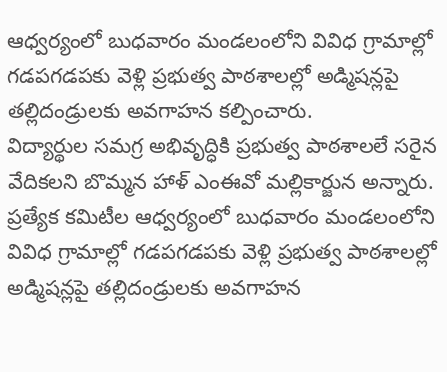ఆధ్వర్యంలో బుధవారం మండలంలోని వివిధ గ్రామాల్లో గడపగడపకు వెళ్లి ప్రభుత్వ పాఠశాలల్లో అడ్మిషన్లపై తల్లిదండ్రులకు అవగాహన కల్పించారు.
విద్యార్థుల సమగ్ర అభివృద్ధికి ప్రభుత్వ పాఠశాలలే సరైన వేదికలని బొమ్మన హాళ్ ఎంఈవో మల్లికార్జున అన్నారు. ప్రత్యేక కమిటీల ఆధ్వర్యంలో బుధవారం మండలంలోని వివిధ గ్రామాల్లో గడపగడపకు వెళ్లి ప్రభుత్వ పాఠశాలల్లో అడ్మిషన్లపై తల్లిదండ్రులకు అవగాహన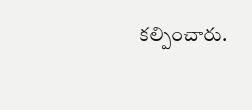కల్పించారు.